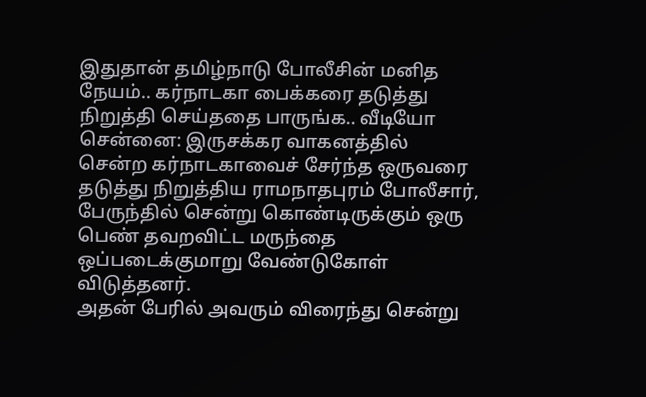இதுதான் தமிழ்நாடு போலீசின் மனித நேயம்.. கர்நாடகா பைக்கரை தடுத்து நிறுத்தி செய்ததை பாருங்க.. வீடியோ
சென்னை: இருசக்கர வாகனத்தில் சென்ற கர்நாடகாவைச் சேர்ந்த ஒருவரை தடுத்து நிறுத்திய ராமநாதபுரம் போலீசார், பேருந்தில் சென்று கொண்டிருக்கும் ஒரு பெண் தவறவிட்ட மருந்தை ஒப்படைக்குமாறு வேண்டுகோள் விடுத்தனர்.
அதன் பேரில் அவரும் விரைந்து சென்று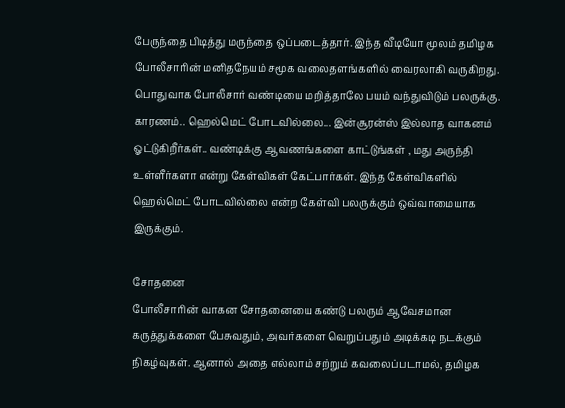பேருந்தை பிடித்து மருந்தை ஒப்படைத்தார். இந்த வீடியோ மூலம் தமிழக போலீசாரின் மனிதநேயம் சமூக வலைதளங்களில் வைரலாகி வருகிறது.
பொதுவாக போலீசார் வண்டியை மறித்தாலே பயம் வந்துவிடும் பலருக்கு. காரணம்.. ஹெல்மெட் போடவில்லை... இன்சூரன்ஸ் இல்லாத வாகனம் ஓட்டுகிறீர்கள்.. வண்டிக்கு ஆவணங்களை காட்டுங்கள் , மது அருந்தி உள்ளீர்களா என்று கேள்விகள் கேட்பார்கள். இந்த கேள்விகளில் ஹெல்மெட் போடவில்லை என்ற கேள்வி பலருக்கும் ஒவ்வாமையாக இருக்கும்.

சோதனை
போலீசாரின் வாகன சோதனையை கண்டு பலரும் ஆவேசமான கருத்துக்களை பேசுவதும், அவர்களை வெறுப்பதும் அடிக்கடி நடக்கும் நிகழ்வுகள். ஆனால் அதை எல்லாம் சற்றும் கவலைப்படாமல், தமிழக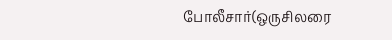போலீசார்(ஒருசிலரை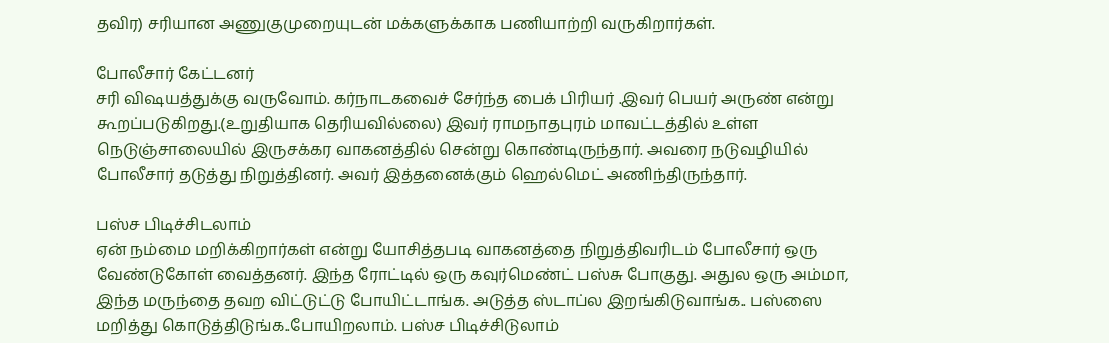தவிர) சரியான அணுகுமுறையுடன் மக்களுக்காக பணியாற்றி வருகிறார்கள்.

போலீசார் கேட்டனர்
சரி விஷயத்துக்கு வருவோம். கர்நாடகவைச் சேர்ந்த பைக் பிரியர் .இவர் பெயர் அருண் என்று கூறப்படுகிறது.(உறுதியாக தெரியவில்லை) இவர் ராமநாதபுரம் மாவட்டத்தில் உள்ள நெடுஞ்சாலையில் இருசக்கர வாகனத்தில் சென்று கொண்டிருந்தார். அவரை நடுவழியில் போலீசார் தடுத்து நிறுத்தினர். அவர் இத்தனைக்கும் ஹெல்மெட் அணிந்திருந்தார்.

பஸ்ச பிடிச்சிடலாம்
ஏன் நம்மை மறிக்கிறார்கள் என்று யோசித்தபடி வாகனத்தை நிறுத்திவரிடம் போலீசார் ஒரு வேண்டுகோள் வைத்தனர். இந்த ரோட்டில் ஒரு கவுர்மெண்ட் பஸ்சு போகுது. அதுல ஒரு அம்மா, இந்த மருந்தை தவற விட்டுட்டு போயிட்டாங்க. அடுத்த ஸ்டாப்ல இறங்கிடுவாங்க.. பஸ்ஸை மறித்து கொடுத்திடுங்க..போயிறலாம். பஸ்ச பிடிச்சிடுலாம்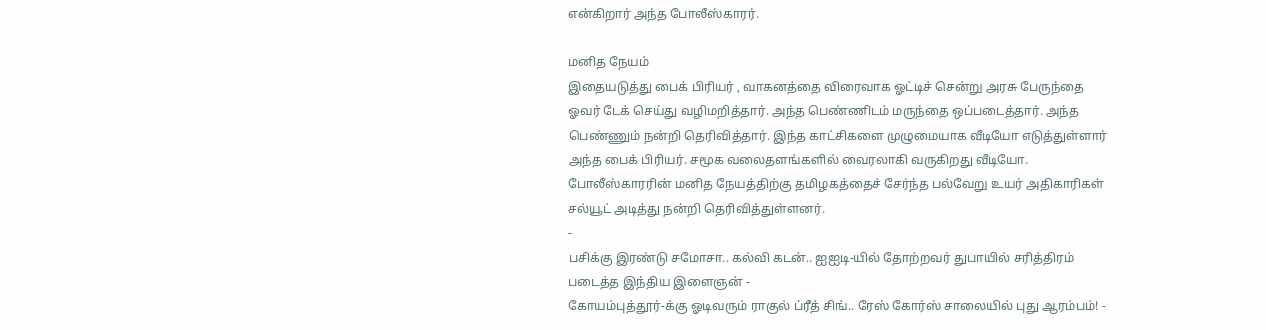என்கிறார் அந்த போலீஸ்காரர்.

மனித நேயம்
இதையடுத்து பைக் பிரியர் , வாகனத்தை விரைவாக ஓட்டிச் சென்று அரசு பேருந்தை ஓவர் டேக் செய்து வழிமறித்தார். அந்த பெண்ணிடம் மருந்தை ஒப்படைத்தார். அந்த பெண்ணும் நன்றி தெரிவித்தார். இந்த காட்சிகளை முழுமையாக வீடியோ எடுத்துள்ளார் அந்த பைக் பிரியர். சமூக வலைதளங்களில் வைரலாகி வருகிறது வீடியோ. போலீஸ்காரரின் மனித நேயத்திற்கு தமிழகத்தைச் சேர்ந்த பல்வேறு உயர் அதிகாரிகள் சல்யூட் அடித்து நன்றி தெரிவித்துள்ளனர்.
-
பசிக்கு இரண்டு சமோசா.. கல்வி கடன்.. ஐஐடி-யில் தோற்றவர் துபாயில் சரித்திரம் படைத்த இந்திய இளைஞன் -
கோயம்புத்தூர்-க்கு ஓடிவரும் ராகுல் ப்ரீத் சிங்.. ரேஸ் கோர்ஸ் சாலையில் புது ஆரம்பம்! -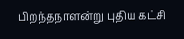பிறந்தநாளன்று புதிய கட்சி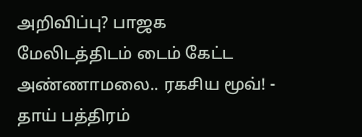அறிவிப்பு? பாஜக மேலிடத்திடம் டைம் கேட்ட அண்ணாமலை.. ரகசிய மூவ்! -
தாய் பத்திரம்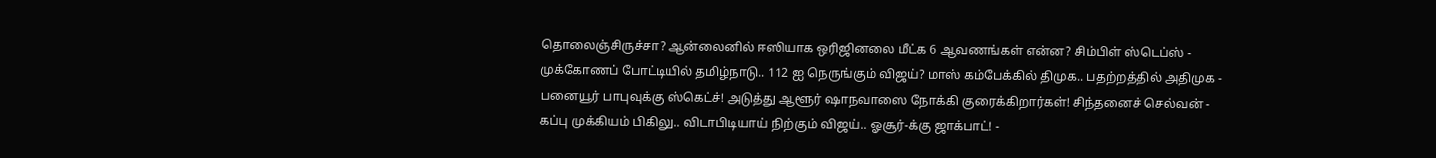தொலைஞ்சிருச்சா? ஆன்லைனில் ஈஸியாக ஒரிஜினலை மீட்க 6 ஆவணங்கள் என்ன? சிம்பிள் ஸ்டெப்ஸ் -
முக்கோணப் போட்டியில் தமிழ்நாடு.. 112 ஐ நெருங்கும் விஜய்? மாஸ் கம்பேக்கில் திமுக.. பதற்றத்தில் அதிமுக -
பனையூர் பாபுவுக்கு ஸ்கெட்ச்! அடுத்து ஆளூர் ஷாநவாஸை நோக்கி குரைக்கிறார்கள்! சிந்தனைச் செல்வன் -
கப்பு முக்கியம் பிகிலு.. விடாபிடியாய் நிற்கும் விஜய்.. ஓசூர்-க்கு ஜாக்பாட்! -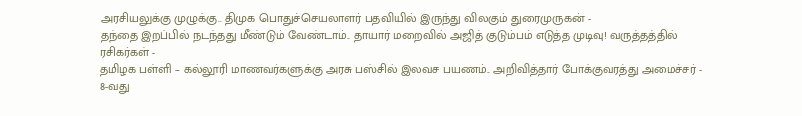அரசியலுக்கு முழுக்கு.. திமுக பொதுச்செயலாளர் பதவியில் இருந்து விலகும் துரைமுருகன் -
தந்தை இறப்பில் நடந்தது மீண்டும் வேண்டாம்.. தாயார் மறைவில் அஜித் குடும்பம் எடுத்த முடிவு! வருத்தத்தில் ரசிகர்கள் -
தமிழக பள்ளி – கல்லூரி மாணவர்களுக்கு அரசு பஸ்சில் இலவச பயணம்.. அறிவித்தார் போக்குவரத்து அமைச்சர் -
8-வது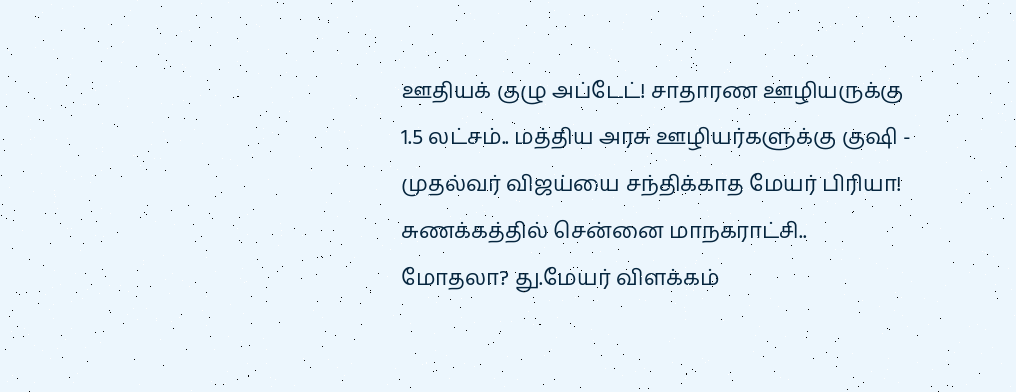ஊதியக் குழு அப்டேட்! சாதாரண ஊழியருக்கு 1.5 லட்சம்.. மத்திய அரசு ஊழியர்களுக்கு குஷி -
முதல்வர் விஜய்யை சந்திக்காத மேயர் பிரியா! சுணக்கத்தில் சென்னை மாநகராட்சி.. மோதலா? து.மேயர் விளக்கம்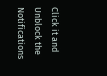Click it and Unblock the Notifications